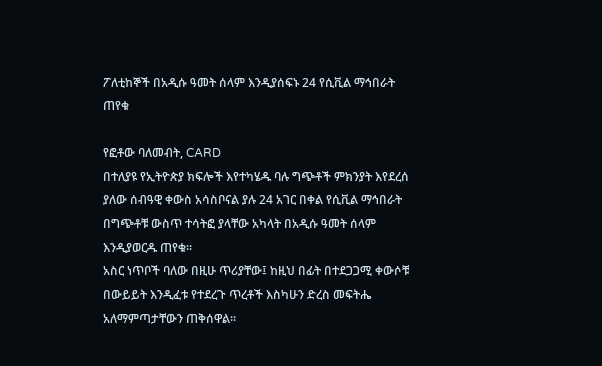ፖለቲከኞች በአዲሱ ዓመት ሰላም እንዲያሰፍኑ 24 የሲቪል ማኅበራት ጠየቁ

የፎቶው ባለመብት, CARD
በተለያዩ የኢትዮጵያ ክፍሎች እየተካሄዱ ባሉ ግጭቶች ምክንያት እየደረሰ ያለው ሰብዓዊ ቀውስ አሳስቦናል ያሉ 24 አገር በቀል የሲቪል ማኅበራት በግጭቶቹ ውስጥ ተሳትፎ ያላቸው አካላት በአዲሱ ዓመት ሰላም እንዲያወርዱ ጠየቁ።
አስር ነጥቦች ባለው በዚሁ ጥሪያቸው፤ ከዚህ በፊት በተደጋጋሚ ቀውሶቹ በውይይት እንዲፈቱ የተደረጉ ጥረቶች እስካሁን ድረስ መፍትሔ አለማምጣታቸውን ጠቅሰዋል።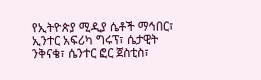የኢትዮጵያ ሚዲያ ሴቶች ማኅበር፣ ኢንተር አፍሪካ ግሩፕ፣ ሴታዊት ንቅናቄ፣ ሴንተር ፎር ጀስቲስ፣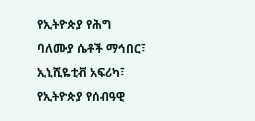የኢትዮጵያ የሕግ ባለሙያ ሴቶች ማኅበር፣ ኢኒሺዬቲቭ አፍሪካ፣ የኢትዮጵያ የሰብዓዊ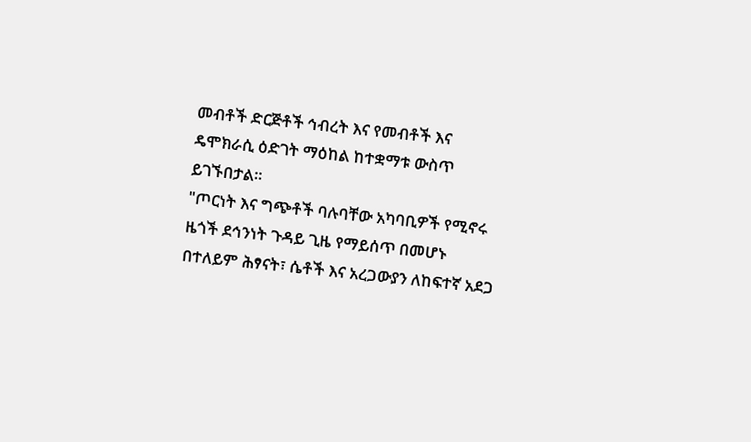መብቶች ድርጅቶች ኅብረት እና የመብቶች እና ዴሞክራሲ ዕድገት ማዕከል ከተቋማቱ ውስጥ ይገኙበታል።
"ጦርነት እና ግጭቶች ባሉባቸው አካባቢዎች የሚኖሩ ዜጎች ደኅንነት ጉዳይ ጊዜ የማይሰጥ በመሆኑ በተለይም ሕፃናት፣ ሴቶች እና አረጋውያን ለከፍተኛ አደጋ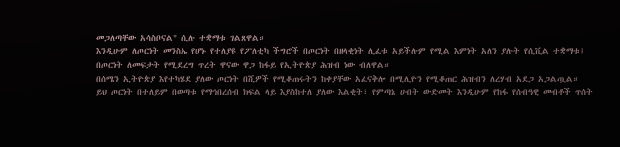መጋለጣቸው አሳስቦናል" ሲሉ ተቋማቱ ገልጸዋል።
እንዲሁም ለጦርነት መንስኤ የሆኑ የተለያዩ የፖለቲካ ችግሮች በጦርነት በዘላቂነት ሊፈቱ አይችሉም የሚል እምነት አለን ያሉት የሲቪል ተቋማቱ፤ በጦርነት ለመፍታት የሚደረግ ጥረት ዋናው ዋጋ ከፋይ የኢትዮጵያ ሕዝብ ነው ብለዋል።
በሰሜን ኢትዮጵያ እየተካሄደ ያለው ጦርነት በሺዎች የሚቆጠሩትን ከቀያቸው አፈናቅሎ በሚሊዮን የሚቆጠር ሕዝብን ለረሃብ አደጋ አጋልጧል።
ይህ ጦርነት በተለይም በወጣቱ የማኅበረሰብ ክፍል ላይ እያስከተለ ያለው እልቂት፣ የምጣኔ ሀብት ውድመት እንዲሁም የከፋ የሰብዓዊ መብቶች ጥሰት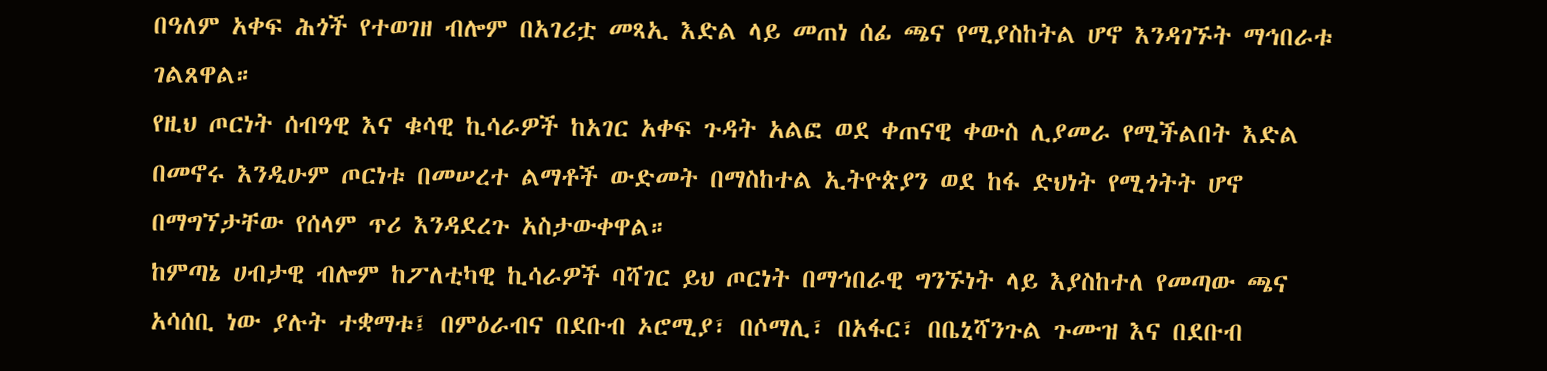በዓለም አቀፍ ሕጎች የተወገዘ ብሎም በአገሪቷ መጻኢ እድል ላይ መጠነ ሰፊ ጫና የሚያስከትል ሆኖ እንዳገኙት ማኅበራቱ ገልጸዋል።
የዚህ ጦርነት ሰብዓዊ እና ቁሳዊ ኪሳራዎች ከአገር አቀፍ ጉዳት አልፎ ወደ ቀጠናዊ ቀውስ ሊያመራ የሚችልበት እድል በመኖሩ እንዲሁም ጦርነቱ በመሠረተ ልማቶች ውድመት በማስከተል ኢትዮጵያን ወደ ከፋ ድህነት የሚጎትት ሆኖ በማግኘታቸው የሰላም ጥሪ እንዳደረጉ አስታውቀዋል።
ከምጣኔ ሀብታዊ ብሎም ከፖለቲካዊ ኪሳራዎች ባሻገር ይህ ጦርነት በማኅበራዊ ግንኙነት ላይ እያስከተለ የመጣው ጫና አሳሰቢ ነው ያሉት ተቋማቱ፤ በምዕራብና በደቡብ ኦሮሚያ፣ በሶማሊ፣ በአፋር፣ በቤኒሻንጉል ጉሙዝ እና በደቡብ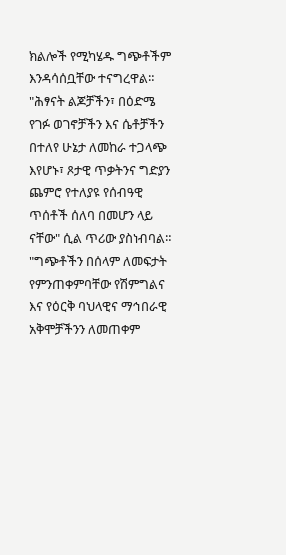ክልሎች የሚካሄዱ ግጭቶችም እንዳሳሰቧቸው ተናግረዋል።
"ሕፃናት ልጆቻችን፣ በዕድሜ የገፉ ወገኖቻችን እና ሴቶቻችን በተለየ ሁኔታ ለመከራ ተጋላጭ እየሆኑ፣ ጾታዊ ጥቃትንና ግድያን ጨምሮ የተለያዩ የሰብዓዊ ጥሰቶች ሰለባ በመሆን ላይ ናቸው" ሲል ጥሪው ያስነብባል።
"ግጭቶችን በሰላም ለመፍታት የምንጠቀምባቸው የሽምግልና እና የዕርቅ ባህላዊና ማኅበራዊ አቅሞቻችንን ለመጠቀም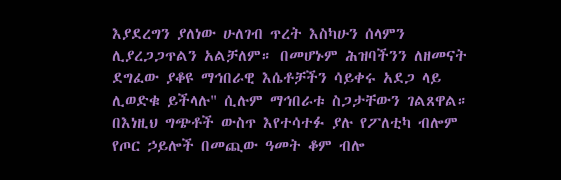እያደረግን ያለነው ሁለገብ ጥረት እስካሁን ሰላምን ሊያረጋጋጥልን አልቻለም። በመሆኑም ሕዝባችንን ለዘመናት ደግፈው ያቆዩ ማኅበራዊ እሴቶቻችን ሳይቀሩ አደጋ ላይ ሊወድቁ ይችላሉ" ሲሉም ማኅበራቱ ስጋታቸውን ገልጸዋል።
በእነዚህ ግጭቶች ውስጥ እየተሳተፉ ያሉ የፖለቲካ ብሎም የጦር ኃይሎች በመጪው ዓመት ቆም ብሎ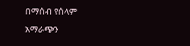በማሰብ የሰላም አማራጭን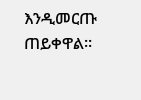እንዲመርጡ ጠይቀዋል።